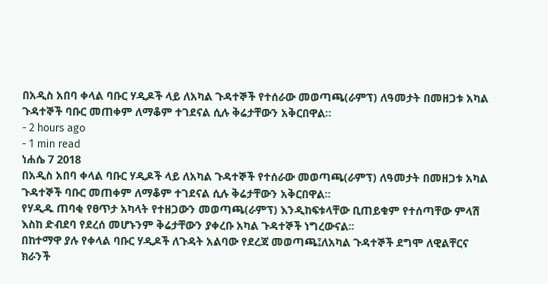በአዲስ አበባ ቀላል ባቡር ሃዲዶች ላይ ለአካል ጉዳተኞች የተሰራው መወጣጫ(ራምፕ) ለዓመታት በመዘጋቱ አካል ጉዳተኞች ባቡር መጠቀም ለማቆም ተገደናል ሲሉ ቅሬታቸውን አቅርበዋል።
- 2 hours ago
- 1 min read
ነሐሴ 7 2018
በአዲስ አበባ ቀላል ባቡር ሃዲዶች ላይ ለአካል ጉዳተኞች የተሰራው መወጣጫ(ራምፕ) ለዓመታት በመዘጋቱ አካል ጉዳተኞች ባቡር መጠቀም ለማቆም ተገደናል ሲሉ ቅሬታቸውን አቅርበዋል።
የሃዲዱ ጠባቂ የፀጥታ አካላት የተዘጋውን መወጣጫ(ራምፕ) እንዲከፍቱላቸው ቢጠይቁም የተሰጣቸው ምላሽ እስከ ድብደባ የደረሰ መሆኑንም ቅሬታቸውን ያቀረቡ አካል ጉዳተኞች ነግረውናል፡፡
በከተማዋ ያሉ የቀላል ባቡር ሃዲዶች ለጉዳት አልባው የደረጃ መወጣጫ፤ለአካል ጉዳተኞች ደግሞ ለዊልቸርና ክራንች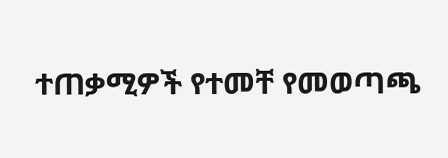ተጠቃሚዎች የተመቸ የመወጣጫ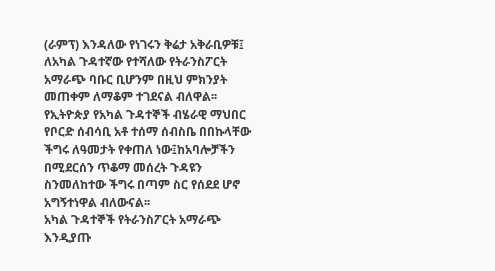(ራምፕ) እንዳለው የነገሩን ቅሬታ አቅራቢዎቹ፤
ለአካል ጉዳተኛው የተሻለው የትራንስፖርት አማራጭ ባቡር ቢሆንም በዚህ ምክንያት መጠቀም ለማቆም ተገደናል ብለዋል፡፡
የኢትዮጵያ የአካል ጉዳተኞች ብሄራዊ ማህበር የቦርድ ሰብሳቢ አቶ ተሰማ ሰብስቤ በበኩላቸው ችግሩ ለዓመታት የቀጠለ ነው፤ከአባሎቻችን በሚደርሰን ጥቆማ መሰረት ጉዳዩን ስንመለከተው ችግሩ በጣም ስር የሰደደ ሆኖ አግኝተነዋል ብለውናል፡፡
አካል ጉዳተኞች የትራንስፖርት አማራጭ እንዲያጡ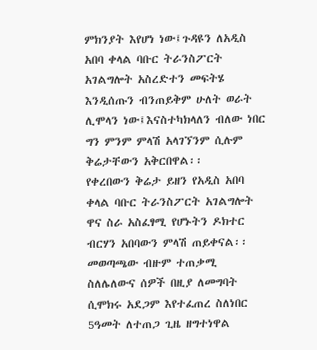ምክንያት እየሆነ ነው፤ጉዳዩን ለአዲስ አበባ ቀላል ባቡር ትራንስፖርት አገልግሎት አስረድተን መፍትሄ እንዲሰጡን ብንጠይቅም ሁለት ወራት ሊሞላን ነው፤እናስተካክላለን ብለው ነበር ግን ምንም ምላሽ አላገኘንም ሲሉም ቅሬታቸውን አቅርበዋል፡፡
የቀረበውን ቅሬታ ይዘን የአዲስ አበባ ቀላል ባቡር ትራንስፖርት አገልግሎት ዋና ስራ አስፈፃሚ የሆኑትን ዶክተር ብርሃን አበባውን ምላሽ ጠይቀናል፡፡
መወጣጫው ብዙም ተጠቃሚ ስለሌለውና ሰዎች በዚያ ለመግባት ሲሞክሩ አደጋም እየተፈጠረ ስለነበር 5ዓመት ለተጠጋ ጊዜ ዘግተነዋል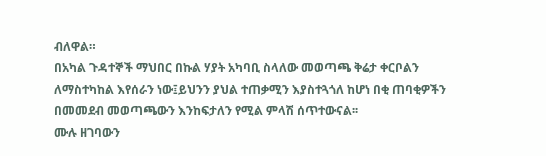ብለዋል።
በአካል ጉዳተኞች ማህበር በኩል ሃያት አካባቢ ስላለው መወጣጫ ቅሬታ ቀርቦልን ለማስተካከል እየሰራን ነው፤ይህንን ያህል ተጠቃሚን እያስተጓጎለ ከሆነ በቂ ጠባቂዎችን በመመደብ መወጣጫውን እንከፍታለን የሚል ምላሽ ሰጥተውናል፡፡
ሙሉ ዘገባውን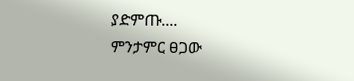ያድምጡ....
ምንታምር ፀጋው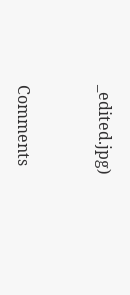_edited.jpg)


Comments